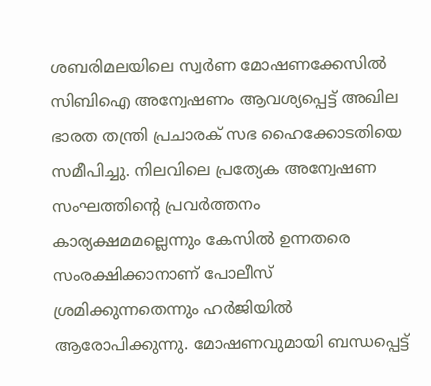ശബരിമലയിലെ സ്വർണ മോഷണക്കേസിൽ സിബിഐ അന്വേഷണം ആവശ്യപ്പെട്ട് അഖില ഭാരത തന്ത്രി പ്രചാരക് സഭ ഹൈക്കോടതിയെ സമീപിച്ചു. നിലവിലെ പ്രത്യേക അന്വേഷണ സംഘത്തിന്റെ പ്രവർത്തനം കാര്യക്ഷമമല്ലെന്നും കേസിൽ ഉന്നതരെ സംരക്ഷിക്കാനാണ് പോലീസ് ശ്രമിക്കുന്നതെന്നും ഹർജിയിൽ ആരോപിക്കുന്നു. മോഷണവുമായി ബന്ധപ്പെട്ട്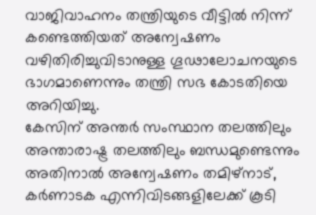വാജിവാഹനം തന്ത്രിയുടെ വീട്ടിൽ നിന്ന് കണ്ടെത്തിയത് അന്വേഷണം വഴിതിരിച്ചുവിടാനുള്ള ഗൂഢാലോചനയുടെ ഭാഗമാണെന്നും തന്ത്രി സഭ കോടതിയെ അറിയിച്ചു.
കേസിന് അന്തർ സംസ്ഥാന തലത്തിലും അന്താരാഷ്ട്ര തലത്തിലും ബന്ധമുണ്ടെന്നും അതിനാൽ അന്വേഷണം തമിഴ്നാട്, കർണാടക എന്നിവിടങ്ങളിലേക്ക് കൂടി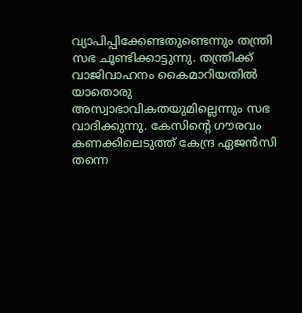വ്യാപിപ്പിക്കേണ്ടതുണ്ടെന്നും തന്ത്രി സഭ ചൂണ്ടിക്കാട്ടുന്നു. തന്ത്രിക്ക് വാജിവാഹനം കൈമാറിയതിൽ യാതൊരു അസ്വാഭാവികതയുമില്ലെന്നും സഭ വാദിക്കുന്നു. കേസിന്റെ ഗൗരവം കണക്കിലെടുത്ത് കേന്ദ്ര ഏജൻസി തന്നെ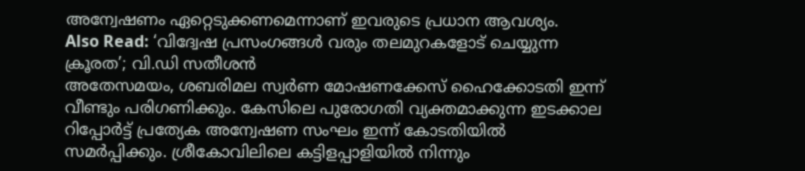അന്വേഷണം ഏറ്റെടുക്കണമെന്നാണ് ഇവരുടെ പ്രധാന ആവശ്യം.
Also Read: ‘വിദ്വേഷ പ്രസംഗങ്ങൾ വരും തലമുറകളോട് ചെയ്യുന്ന ക്രൂരത’; വി.ഡി സതീശൻ
അതേസമയം, ശബരിമല സ്വർണ മോഷണക്കേസ് ഹൈക്കോടതി ഇന്ന് വീണ്ടും പരിഗണിക്കും. കേസിലെ പുരോഗതി വ്യക്തമാക്കുന്ന ഇടക്കാല റിപ്പോർട്ട് പ്രത്യേക അന്വേഷണ സംഘം ഇന്ന് കോടതിയിൽ സമർപ്പിക്കും. ശ്രീകോവിലിലെ കട്ടിളപ്പാളിയിൽ നിന്നും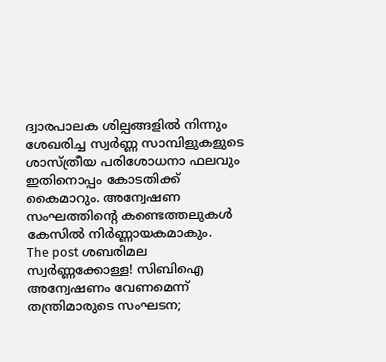ദ്വാരപാലക ശില്പങ്ങളിൽ നിന്നും ശേഖരിച്ച സ്വർണ്ണ സാമ്പിളുകളുടെ ശാസ്ത്രീയ പരിശോധനാ ഫലവും ഇതിനൊപ്പം കോടതിക്ക് കൈമാറും. അന്വേഷണ സംഘത്തിന്റെ കണ്ടെത്തലുകൾ കേസിൽ നിർണ്ണായകമാകും.
The post ശബരിമല സ്വർണ്ണക്കോള്ള! സിബിഐ അന്വേഷണം വേണമെന്ന് തന്ത്രിമാരുടെ സംഘടന;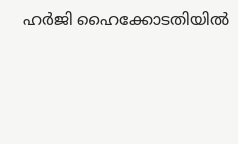ഹർജി ഹൈക്കോടതിയിൽ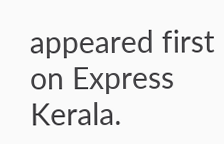appeared first on Express Kerala.